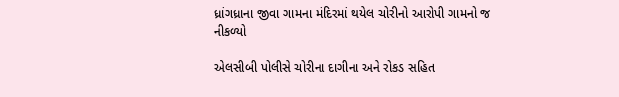ધ્રાંગધ્રાના જીવા ગામના મંદિરમાં થયેલ ચોરીનો આરોપી ગામનો જ નીકળ્યો

એલસીબી પોલીસે ચોરીના દાગીના અને રોકડ સહિત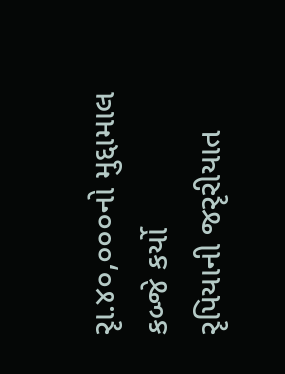રૃા.૪૦,૦૦૦નો મુદ્દામાલ કબ્જે કર્યો
રૃપિયાની જરૃરીયાત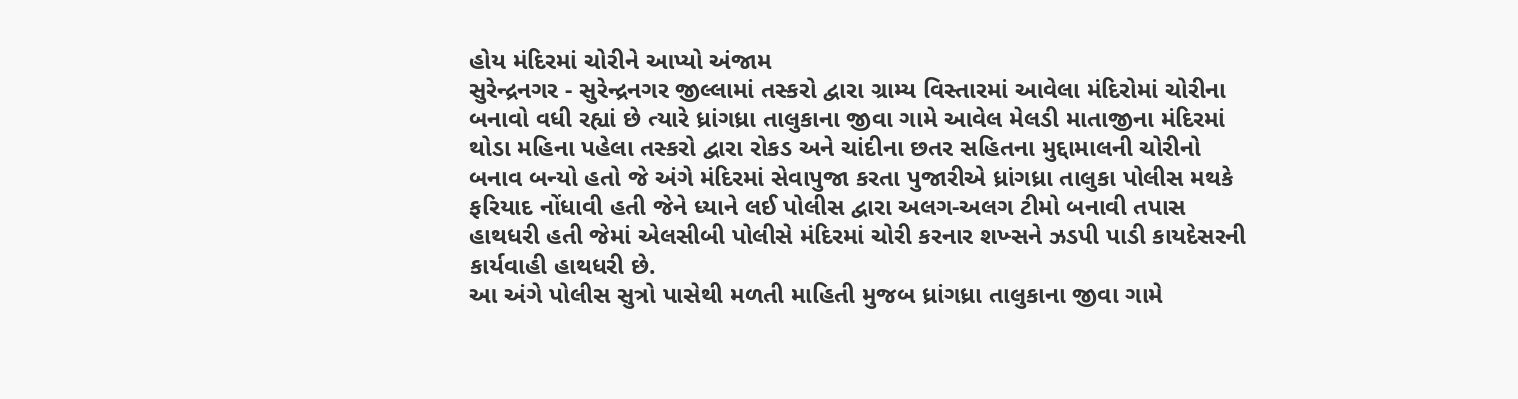હોય મંદિરમાં ચોરીને આપ્યો અંજામ
સુરેન્દ્રનગર - સુરેન્દ્રનગર જીલ્લામાં તસ્કરો દ્વારા ગ્રામ્ય વિસ્તારમાં આવેલા મંદિરોમાં ચોરીના બનાવો વધી રહ્યાં છે ત્યારે ધ્રાંગધ્રા તાલુકાના જીવા ગામે આવેલ મેલડી માતાજીના મંદિરમાં થોડા મહિના પહેલા તસ્કરો દ્વારા રોકડ અને ચાંદીના છતર સહિતના મુદ્દામાલની ચોરીનો બનાવ બન્યો હતો જે અંગે મંદિરમાં સેવાપુજા કરતા પુજારીએ ધ્રાંગધ્રા તાલુકા પોલીસ મથકે ફરિયાદ નોંધાવી હતી જેને ધ્યાને લઈ પોલીસ દ્વારા અલગ-અલગ ટીમો બનાવી તપાસ હાથધરી હતી જેમાં એલસીબી પોલીસે મંદિરમાં ચોરી કરનાર શખ્સને ઝડપી પાડી કાયદેસરની કાર્યવાહી હાથધરી છે.
આ અંગે પોલીસ સુત્રો પાસેથી મળતી માહિતી મુજબ ધ્રાંગધ્રા તાલુકાના જીવા ગામે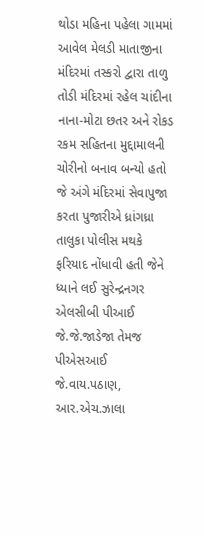થોડા મહિના પહેલા ગામમાં આવેલ મેલડી માતાજીના મંદિરમાં તસ્કરો દ્વારા તાળુ તોડી મંદિરમાં રહેલ ચાંદીના નાના-મોટા છતર અને રોકડ રકમ સહિતના મુદ્દામાલની ચોરીનો બનાવ બન્યો હતો જે અંગે મંદિરમાં સેવાપુજા કરતા પુજારીએ ધ્રાંગધ્રા તાલુકા પોલીસ મથકે ફરિયાદ નોંધાવી હતી જેને ધ્યાને લઈ સુરેન્દ્રનગર એલસીબી પીઆઈ જે.જે.જાડેજા તેમજ પીએસઆઈ જે.વાય.પઠાણ, આર.એચ.ઝાલા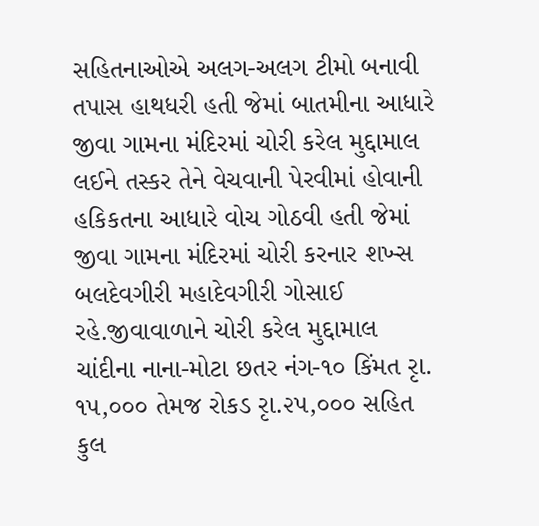સહિતનાઓએ અલગ-અલગ ટીમો બનાવી તપાસ હાથધરી હતી જેમાં બાતમીના આધારે જીવા ગામના મંદિરમાં ચોરી કરેલ મુદ્દામાલ લઈને તસ્કર તેને વેચવાની પેરવીમાં હોવાની હકિકતના આધારે વોચ ગોઠવી હતી જેમાં જીવા ગામના મંદિરમાં ચોરી કરનાર શખ્સ બલદેવગીરી મહાદેવગીરી ગોસાઈ રહે.જીવાવાળાને ચોરી કરેલ મુદ્દામાલ ચાંદીના નાના-મોટા છતર નંગ-૧૦ કિંમત રૃા. ૧૫,૦૦૦ તેમજ રોકડ રૃા.૨૫,૦૦૦ સહિત કુલ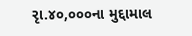રૃા.૪૦,૦૦૦ના મુદ્દામાલ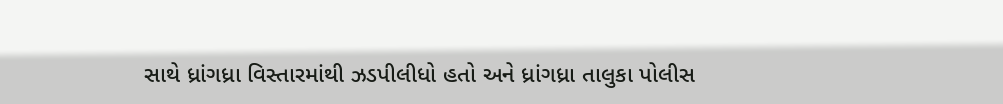સાથે ધ્રાંગધ્રા વિસ્તારમાંથી ઝડપીલીધો હતો અને ધ્રાંગધ્રા તાલુકા પોલીસ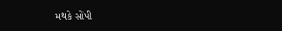મથકે સોંપી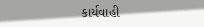કાર્યવાહી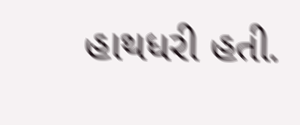હાથધરી હતી.